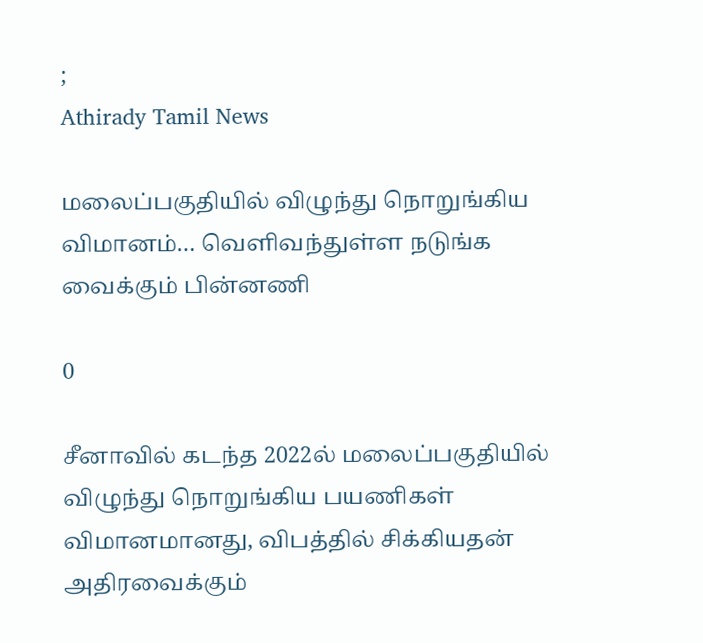;
Athirady Tamil News

மலைப்பகுதியில் விழுந்து நொறுங்கிய விமானம்… வெளிவந்துள்ள நடுங்க வைக்கும் பின்னணி

0

சீனாவில் கடந்த 2022ல் மலைப்பகுதியில் விழுந்து நொறுங்கிய பயணிகள் விமானமானது, விபத்தில் சிக்கியதன் அதிரவைக்கும்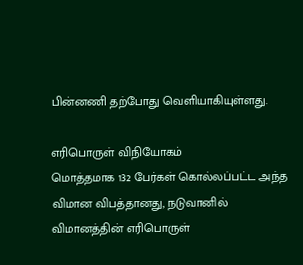பின்னணி தற்போது வெளியாகியுள்ளது.

எரிபொருள் விநியோகம்
மொத்தமாக 132 பேர்கள் கொல்லப்பட்ட அந்த விமான விபத்தானது, நடுவானில் விமானத்தின் எரிபொருள்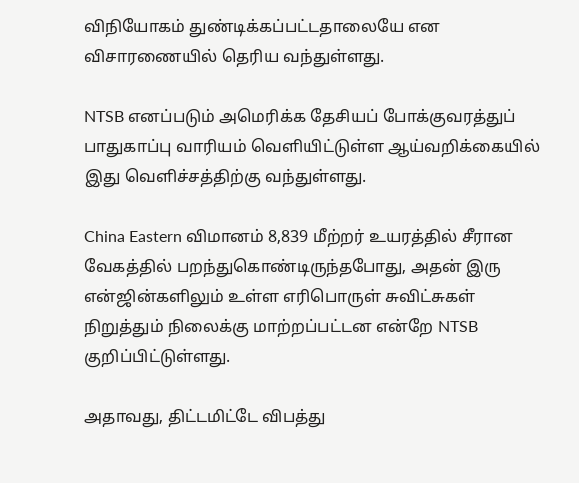விநியோகம் துண்டிக்கப்பட்டதாலையே என விசாரணையில் தெரிய வந்துள்ளது.

NTSB எனப்படும் அமெரிக்க தேசியப் போக்குவரத்துப் பாதுகாப்பு வாரியம் வெளியிட்டுள்ள ஆய்வறிக்கையில் இது வெளிச்சத்திற்கு வந்துள்ளது.

China Eastern விமானம் 8,839 மீற்றர் உயரத்தில் சீரான வேகத்தில் பறந்துகொண்டிருந்தபோது, அதன் இரு என்ஜின்களிலும் உள்ள எரிபொருள் சுவிட்சுகள் நிறுத்தும் நிலைக்கு மாற்றப்பட்டன என்றே NTSB குறிப்பிட்டுள்ளது.

அதாவது, திட்டமிட்டே விபத்து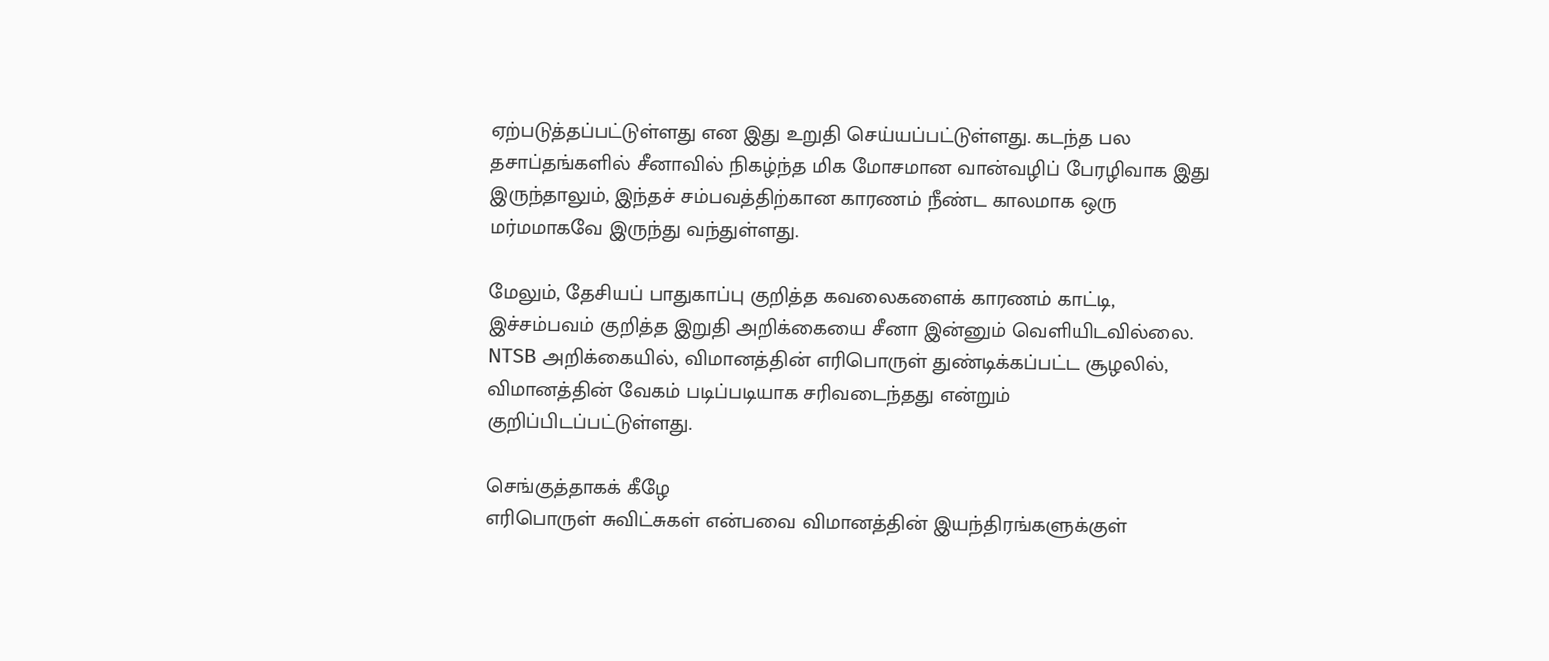ஏற்படுத்தப்பட்டுள்ளது என இது உறுதி செய்யப்பட்டுள்ளது. கடந்த பல தசாப்தங்களில் சீனாவில் நிகழ்ந்த மிக மோசமான வான்வழிப் பேரழிவாக இது இருந்தாலும், இந்தச் சம்பவத்திற்கான காரணம் நீண்ட காலமாக ஒரு மர்மமாகவே இருந்து வந்துள்ளது.

மேலும், தேசியப் பாதுகாப்பு குறித்த கவலைகளைக் காரணம் காட்டி, இச்சம்பவம் குறித்த இறுதி அறிக்கையை சீனா இன்னும் வெளியிடவில்லை. NTSB அறிக்கையில், விமானத்தின் எரிபொருள் துண்டிக்கப்பட்ட சூழலில், விமானத்தின் வேகம் படிப்படியாக சரிவடைந்தது என்றும் குறிப்பிடப்பட்டுள்ளது.

செங்குத்தாகக் கீழே
எரிபொருள் சுவிட்சுகள் என்பவை விமானத்தின் இயந்திரங்களுக்குள்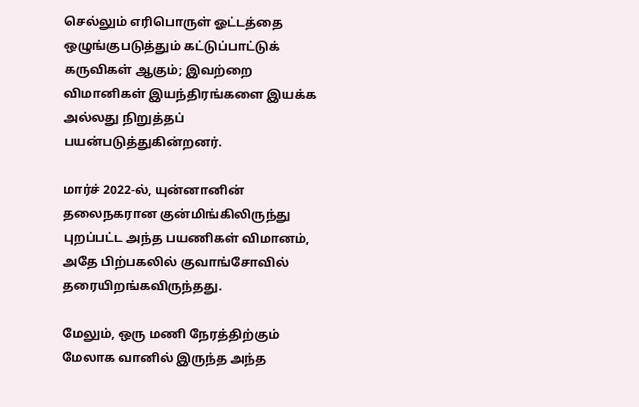செல்லும் எரிபொருள் ஓட்டத்தை ஒழுங்குபடுத்தும் கட்டுப்பாட்டுக் கருவிகள் ஆகும்; இவற்றை விமானிகள் இயந்திரங்களை இயக்க அல்லது நிறுத்தப் பயன்படுத்துகின்றனர்.

மார்ச் 2022-ல், யுன்னானின் தலைநகரான குன்மிங்கிலிருந்து புறப்பட்ட அந்த பயணிகள் விமானம், அதே பிற்பகலில் குவாங்சோவில் தரையிறங்கவிருந்தது.

மேலும், ஒரு மணி நேரத்திற்கும் மேலாக வானில் இருந்த அந்த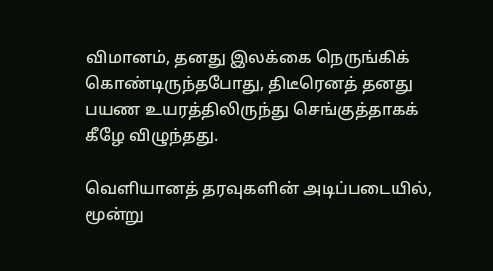விமானம், தனது இலக்கை நெருங்கிக் கொண்டிருந்தபோது, திடீரெனத் தனது பயண உயரத்திலிருந்து செங்குத்தாகக் கீழே விழுந்தது.

வெளியானத் தரவுகளின் அடிப்படையில், மூன்று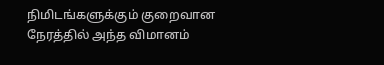நிமிடங்களுக்கும் குறைவான நேரத்தில் அந்த விமானம்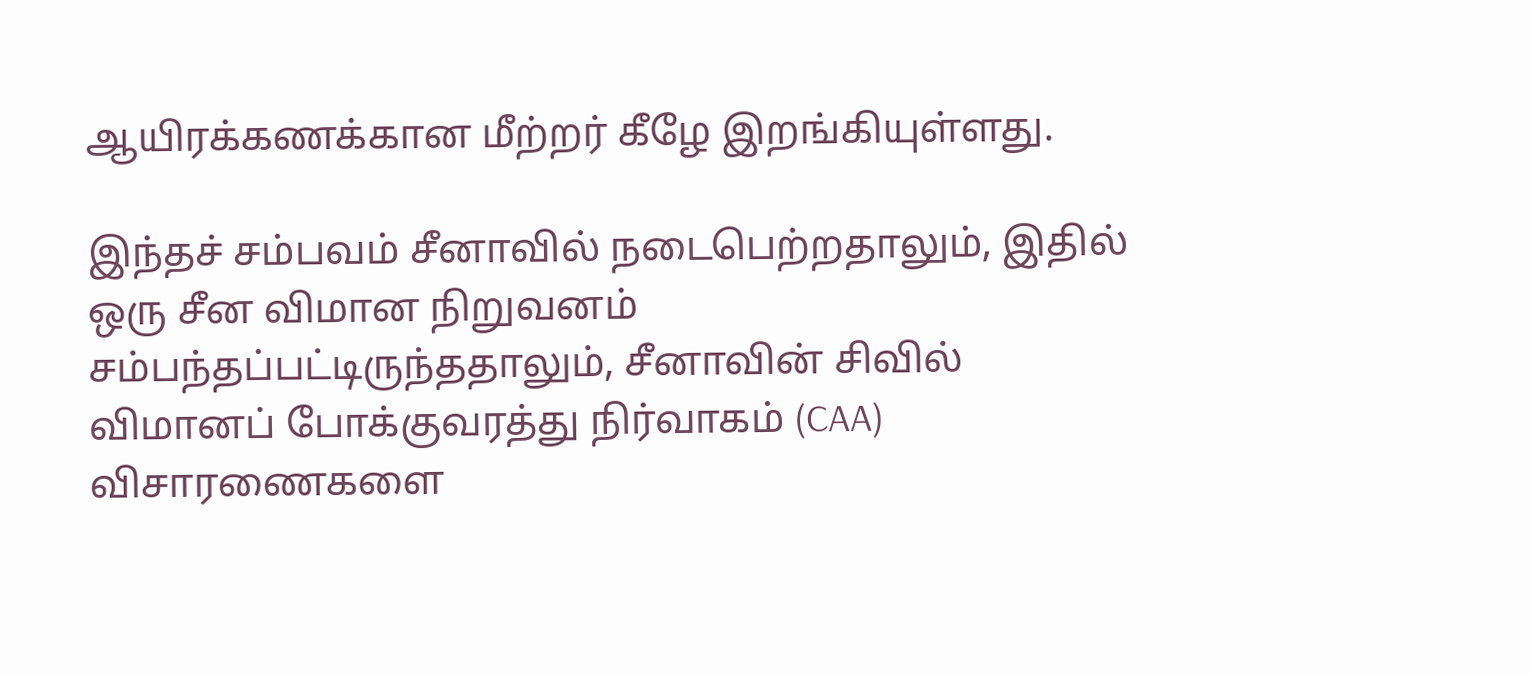ஆயிரக்கணக்கான மீற்றர் கீழே இறங்கியுள்ளது.

இந்தச் சம்பவம் சீனாவில் நடைபெற்றதாலும், இதில் ஒரு சீன விமான நிறுவனம் சம்பந்தப்பட்டிருந்ததாலும், சீனாவின் சிவில் விமானப் போக்குவரத்து நிர்வாகம் (CAA) விசாரணைகளை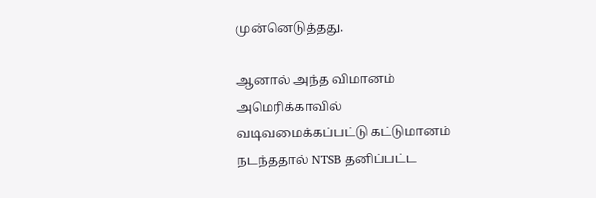முன்னெடுத்தது.

ஆனால் அந்த விமானம் அமெரிக்காவில் வடிவமைக்கப்பட்டு கட்டுமானம் நடந்ததால் NTSB தனிப்பட்ட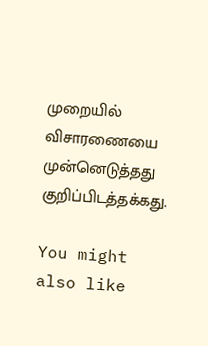முறையில் விசாரணையை முன்னெடுத்தது குறிப்பிடத்தக்கது.

You might also like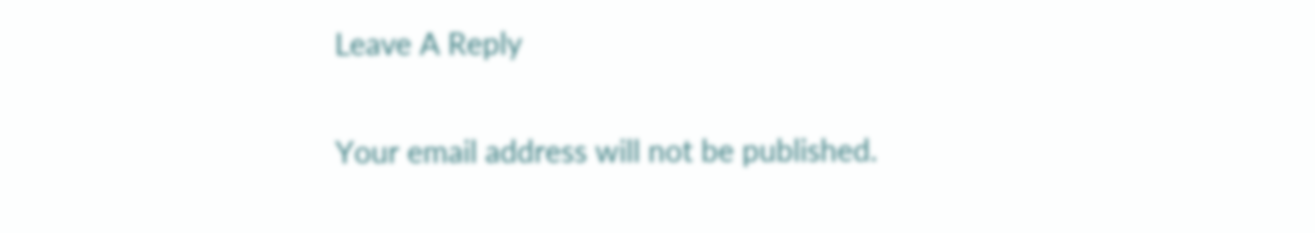Leave A Reply

Your email address will not be published.